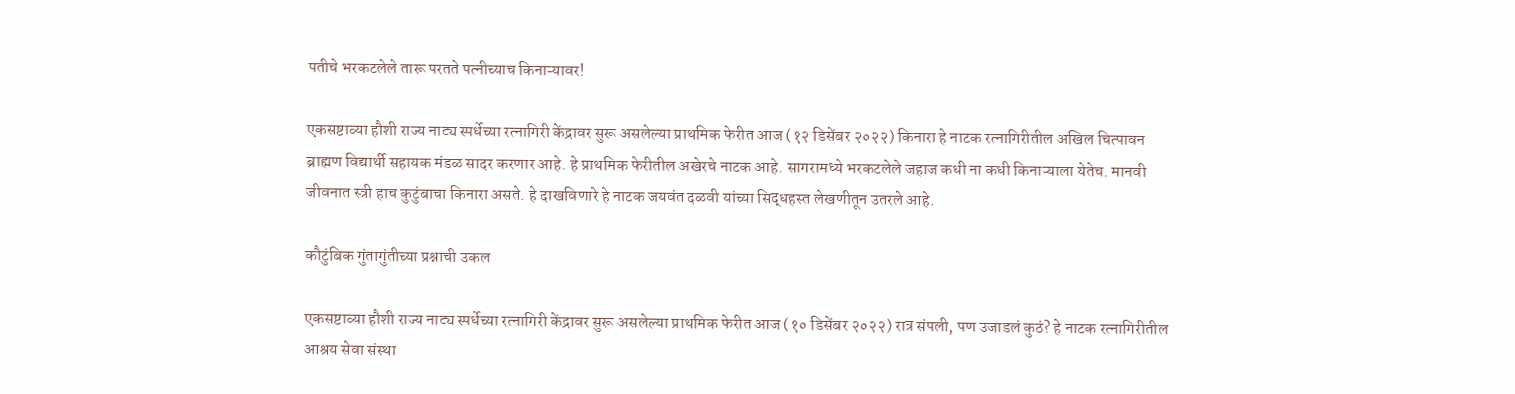पतीचे भरकटलेले तारू परतते पत्नीच्याच किनाऱ्यावर!

एकसष्टाव्या हौशी राज्य नाट्य स्पर्धेच्या रत्नागिरी केंद्रावर सुरू असलेल्या प्राथमिक फेरीत आज (१२ डिसेंबर २०२२) किनारा हे नाटक रत्नागिरीतील अखिल चित्पावन ब्राह्मण विद्यार्थी सहायक मंडळ सादर करणार आहे. हे प्राथमिक फेरीतील अखेरचे नाटक आहे. सागरामध्ये भरकटलेले जहाज कधी ना कधी किनाऱ्याला येतेच. मानवी जीवनात स्त्री हाच कुटुंबाचा किनारा असते. हे दाखविणारे हे नाटक जयवंत दळवी यांच्या सिद्धहस्त लेखणीतून उतरले आहे.

कौटुंबिक गुंतागुंतीच्या प्रश्नाची उकल

एकसष्टाव्या हौशी राज्य नाट्य स्पर्धेच्या रत्नागिरी केंद्रावर सुरू असलेल्या प्राथमिक फेरीत आज (१० डिसेंबर २०२२) रात्र संपली, पण उजाडलं कुठं? हे नाटक रत्नागिरीतील आश्रय सेवा संस्था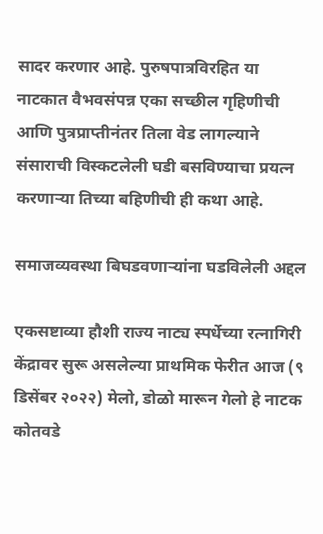सादर करणार आहे. पुरुषपात्रविरहित या नाटकात वैभवसंपन्न एका सच्छील गृहिणीची आणि पुत्रप्राप्तीनंतर तिला वेड लागल्याने संसाराची विस्कटलेली घडी बसविण्याचा प्रयत्न करणाऱ्या तिच्या बहिणीची ही कथा आहे.

समाजव्यवस्था बिघडवणाऱ्यांना घडविलेली अद्दल

एकसष्टाव्या हौशी राज्य नाट्य स्पर्धेच्या रत्नागिरी केंद्रावर सुरू असलेल्या प्राथमिक फेरीत आज (९ डिसेंबर २०२२) मेलो, डोळो मारून गेलो हे नाटक कोतवडे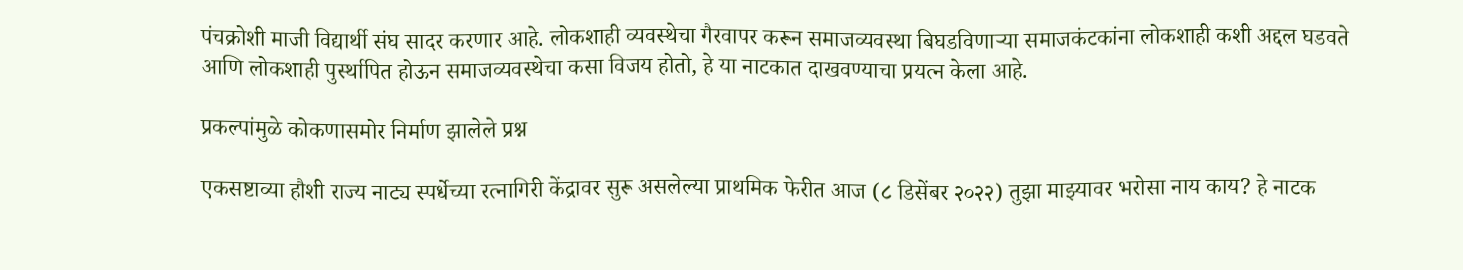पंचक्रोशी माजी विद्यार्थी संघ सादर करणार आहे. लोकशाही व्यवस्थेचा गैरवापर करून समाजव्यवस्था बिघडविणाऱ्या समाजकंटकांना लोकशाही कशी अद्दल घडवते आणि लोकशाही पुर्स्थापित होऊन समाजव्यवस्थेचा कसा विजय होतो, हे या नाटकात दाखवण्याचा प्रयत्न केला आहे.

प्रकल्पांमुळे कोकणासमोर निर्माण झालेले प्रश्न

एकसष्टाव्या हौशी राज्य नाट्य स्पर्धेच्या रत्नागिरी केंद्रावर सुरू असलेल्या प्राथमिक फेरीत आज (८ डिसेंबर २०२२) तुझा माझ्यावर भरोसा नाय काय? हे नाटक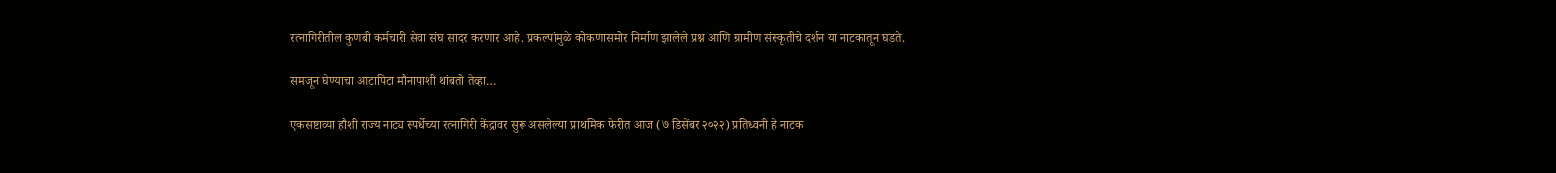रत्नागिरीतील कुणबी कर्मचारी सेवा संघ सादर करणार आहे. प्रकल्पांमुळे कोकणासमोर निर्माण झालेले प्रश्न आणि ग्रामीण संस्कृतीचे दर्शन या नाटकातून घडते.

समजून घेण्याचा आटापिटा मौनापाशी थांबतो तेव्हा…

एकसष्टाव्या हौशी राज्य नाट्य स्पर्धेच्या रत्नागिरी केंद्रावर सुरू असलेल्या प्राथमिक फेरीत आज (७ डिसेंबर २०२२) प्रतिध्वनी हे नाटक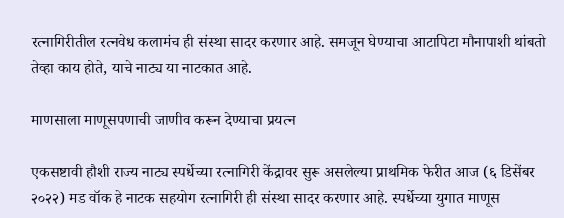रत्नागिरीतील रत्नवेध कलामंच ही संस्था सादर करणार आहे. समजून घेण्याचा आटापिटा मौनापाशी थांबतो तेव्हा काय होते, याचे नाट्य या नाटकात आहे.

माणसाला माणूसपणाची जाणीव करून देण्याचा प्रयत्न

एकसष्टावी हौशी राज्य नाट्य स्पर्धेच्या रत्नागिरी केंद्रावर सुरू असलेल्या प्राथमिक फेरीत आज (६ डिसेंबर २०२२) मड वॉक हे नाटक सहयोग रत्नागिरी ही संस्था सादर करणार आहे. स्पर्धेच्या युगात माणूस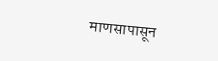माणसापासून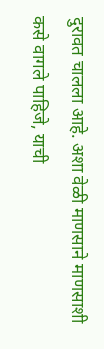दुरावत चालला आहे. अशा वेळी माणसाने माणसाशी कसे वागले पाहिजे, याची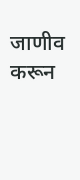जाणीव करून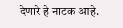देणारे हे नाटक आहे.